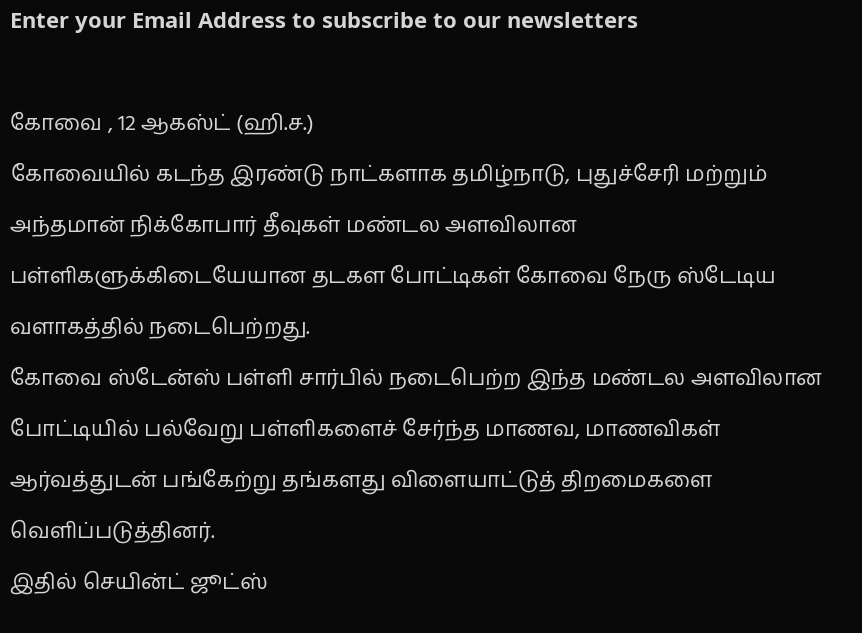Enter your Email Address to subscribe to our newsletters

கோவை , 12 ஆகஸ்ட் (ஹி.ச.)
கோவையில் கடந்த இரண்டு நாட்களாக தமிழ்நாடு, புதுச்சேரி மற்றும் அந்தமான் நிக்கோபார் தீவுகள் மண்டல அளவிலான பள்ளிகளுக்கிடையேயான தடகள போட்டிகள் கோவை நேரு ஸ்டேடிய வளாகத்தில் நடைபெற்றது.
கோவை ஸ்டேன்ஸ் பள்ளி சார்பில் நடைபெற்ற இந்த மண்டல அளவிலான போட்டியில் பல்வேறு பள்ளிகளைச் சேர்ந்த மாணவ, மாணவிகள் ஆர்வத்துடன் பங்கேற்று தங்களது விளையாட்டுத் திறமைகளை வெளிப்படுத்தினர்.
இதில் செயின்ட் ஜூட்ஸ்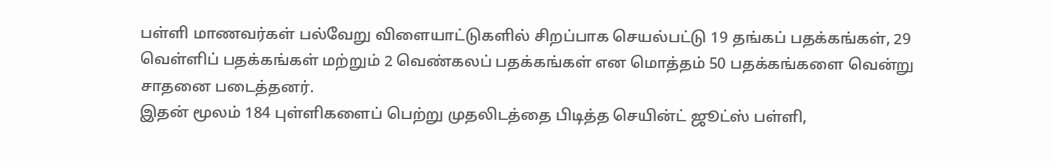பள்ளி மாணவர்கள் பல்வேறு விளையாட்டுகளில் சிறப்பாக செயல்பட்டு 19 தங்கப் பதக்கங்கள், 29 வெள்ளிப் பதக்கங்கள் மற்றும் 2 வெண்கலப் பதக்கங்கள் என மொத்தம் 50 பதக்கங்களை வென்று சாதனை படைத்தனர்.
இதன் மூலம் 184 புள்ளிகளைப் பெற்று முதலிடத்தை பிடித்த செயின்ட் ஜூட்ஸ் பள்ளி,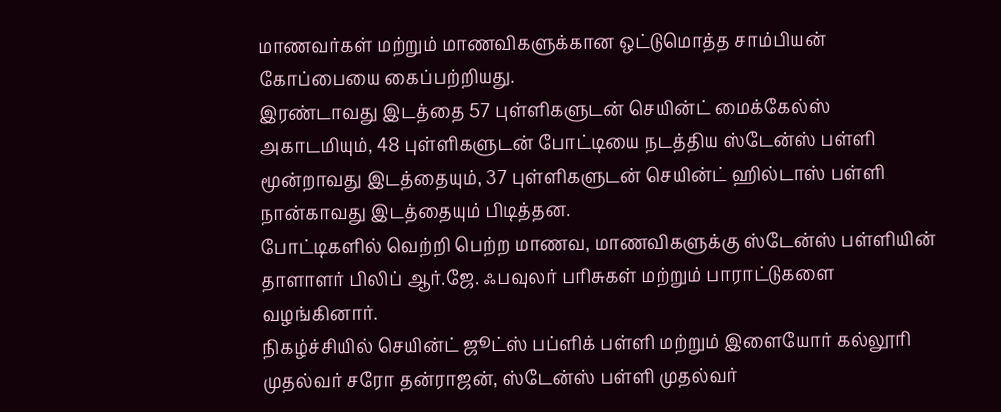மாணவர்கள் மற்றும் மாணவிகளுக்கான ஒட்டுமொத்த சாம்பியன் கோப்பையை கைப்பற்றியது.
இரண்டாவது இடத்தை 57 புள்ளிகளுடன் செயின்ட் மைக்கேல்ஸ் அகாடமியும், 48 புள்ளிகளுடன் போட்டியை நடத்திய ஸ்டேன்ஸ் பள்ளி மூன்றாவது இடத்தையும், 37 புள்ளிகளுடன் செயின்ட் ஹில்டாஸ் பள்ளி நான்காவது இடத்தையும் பிடித்தன.
போட்டிகளில் வெற்றி பெற்ற மாணவ, மாணவிகளுக்கு ஸ்டேன்ஸ் பள்ளியின் தாளாளர் பிலிப் ஆர்.ஜே. ஃபவுலர் பரிசுகள் மற்றும் பாராட்டுகளை வழங்கினார்.
நிகழ்ச்சியில் செயின்ட் ஜூட்ஸ் பப்ளிக் பள்ளி மற்றும் இளையோர் கல்லூரி முதல்வர் சரோ தன்ராஜன், ஸ்டேன்ஸ் பள்ளி முதல்வர்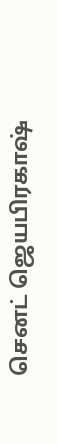செனட் ஜெயபிரகாஷ்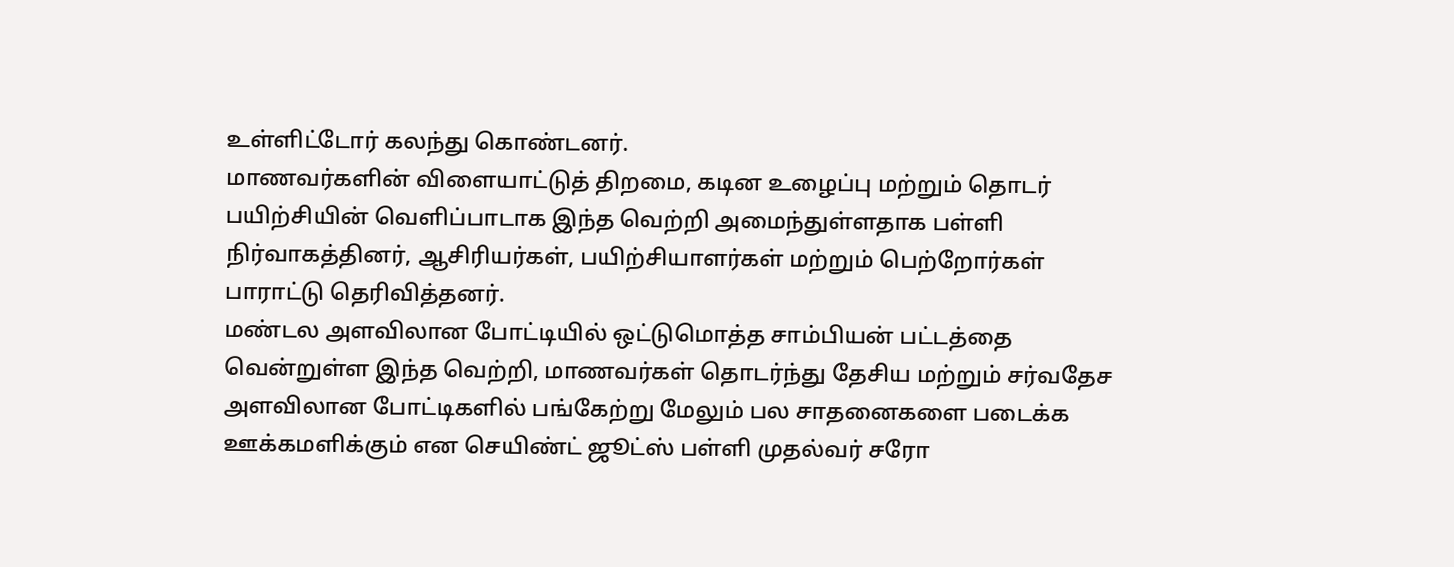உள்ளிட்டோர் கலந்து கொண்டனர்.
மாணவர்களின் விளையாட்டுத் திறமை, கடின உழைப்பு மற்றும் தொடர் பயிற்சியின் வெளிப்பாடாக இந்த வெற்றி அமைந்துள்ளதாக பள்ளி நிர்வாகத்தினர், ஆசிரியர்கள், பயிற்சியாளர்கள் மற்றும் பெற்றோர்கள் பாராட்டு தெரிவித்தனர்.
மண்டல அளவிலான போட்டியில் ஒட்டுமொத்த சாம்பியன் பட்டத்தை வென்றுள்ள இந்த வெற்றி, மாணவர்கள் தொடர்ந்து தேசிய மற்றும் சர்வதேச அளவிலான போட்டிகளில் பங்கேற்று மேலும் பல சாதனைகளை படைக்க ஊக்கமளிக்கும் என செயிண்ட் ஜூட்ஸ் பள்ளி முதல்வர் சரோ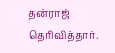தன்ராஜ் தெரிவித்தார்.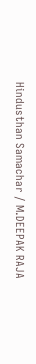Hindusthan Samachar / M.DEEPAK RAJA